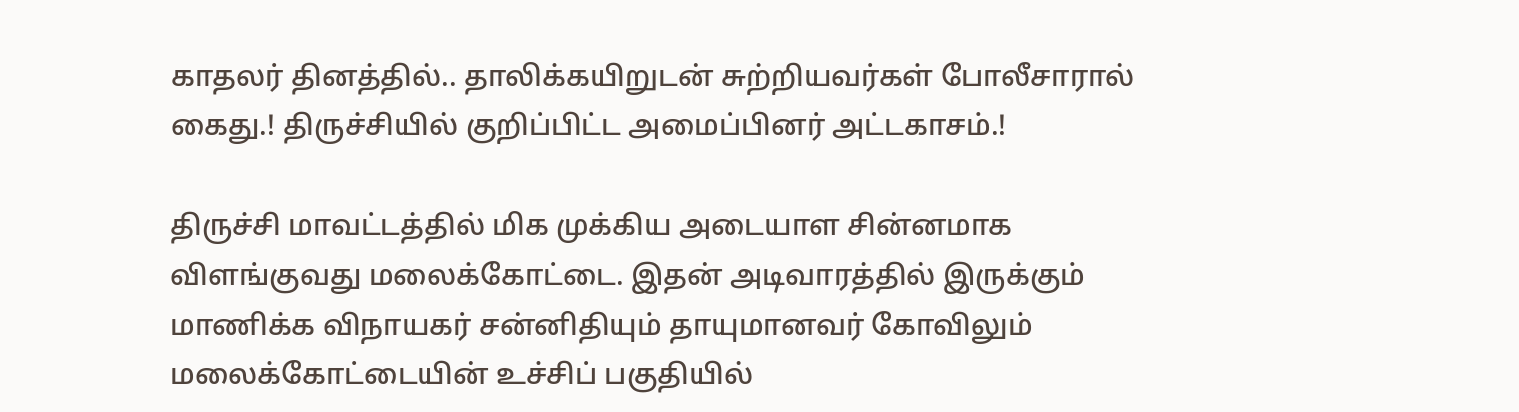காதலர் தினத்தில்.. தாலிக்கயிறுடன் சுற்றியவர்கள் போலீசாரால் கைது.! திருச்சியில் குறிப்பிட்ட அமைப்பினர் அட்டகாசம்.!

திருச்சி மாவட்டத்தில் மிக முக்கிய அடையாள சின்னமாக விளங்குவது மலைக்கோட்டை. இதன் அடிவாரத்தில் இருக்கும் மாணிக்க விநாயகர் சன்னிதியும் தாயுமானவர் கோவிலும் மலைக்கோட்டையின் உச்சிப் பகுதியில்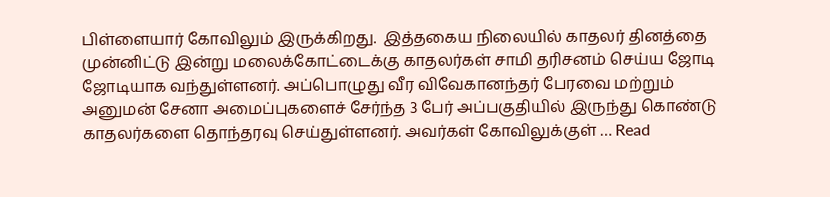பிள்ளையார் கோவிலும் இருக்கிறது.  இத்தகைய நிலையில் காதலர் தினத்தை முன்னிட்டு இன்று மலைக்கோட்டைக்கு காதலர்கள் சாமி தரிசனம் செய்ய ஜோடி ஜோடியாக வந்துள்ளனர். அப்பொழுது வீர விவேகானந்தர் பேரவை மற்றும் அனுமன் சேனா அமைப்புகளைச் சேர்ந்த 3 பேர் அப்பகுதியில் இருந்து கொண்டு காதலர்களை தொந்தரவு செய்துள்ளனர். அவர்கள் கோவிலுக்குள் … Read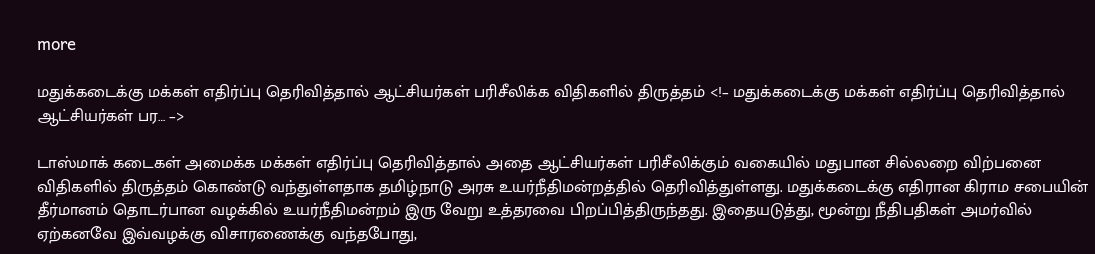more

மதுக்கடைக்கு மக்கள் எதிர்ப்பு தெரிவித்தால் ஆட்சியர்கள் பரிசீலிக்க விதிகளில் திருத்தம் <!– மதுக்கடைக்கு மக்கள் எதிர்ப்பு தெரிவித்தால் ஆட்சியர்கள் பர… –>

டாஸ்மாக் கடைகள் அமைக்க மக்கள் எதிர்ப்பு தெரிவித்தால் அதை ஆட்சியர்கள் பரிசீலிக்கும் வகையில் மதுபான சில்லறை விற்பனை விதிகளில் திருத்தம் கொண்டு வந்துள்ளதாக தமிழ்நாடு அரசு உயர்நீதிமன்றத்தில் தெரிவித்துள்ளது. மதுக்கடைக்கு எதிரான கிராம சபையின் தீர்மானம் தொடர்பான வழக்கில் உயர்நீதிமன்றம் இரு வேறு உத்தரவை பிறப்பித்திருந்தது. இதையடுத்து, மூன்று நீதிபதிகள் அமர்வில் ஏற்கனவே இவ்வழக்கு விசாரணைக்கு வந்தபோது,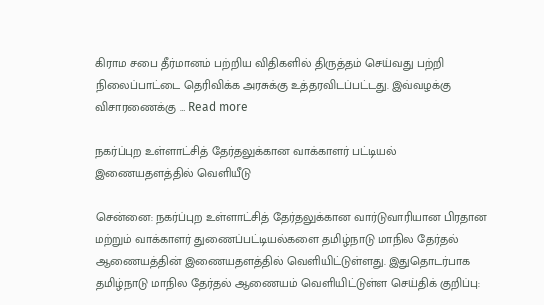கிராம சபை தீர்மானம் பற்றிய விதிகளில் திருத்தம் செய்வது பற்றி நிலைப்பாட்டை தெரிவிக்க அரசுக்கு உத்தரவிடப்பட்டது. இவ்வழக்கு விசாரணைக்கு … Read more

நகர்ப்புற உள்ளாட்சித் தேர்தலுக்கான வாக்காளர் பட்டியல் இணையதளத்தில் வெளியீடு

சென்னை: நகர்ப்புற உள்ளாட்சித் தேர்தலுக்கான வார்டுவாரியான பிரதான மற்றும் வாக்காளர் துணைப்பட்டியல்களை தமிழ்நாடு மாநில தேர்தல் ஆணையத்தின் இணையதளத்தில் வெளியிட்டுள்ளது. இதுதொடர்பாக தமிழ்நாடு மாநில தேர்தல் ஆணையம் வெளியிட்டுள்ள செய்திக் குறிப்பு: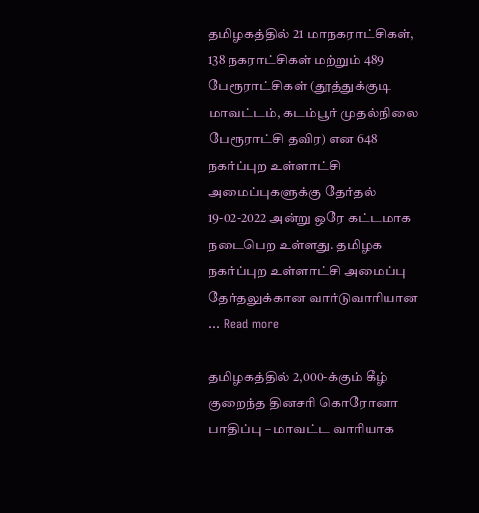தமிழகத்தில் 21 மாநகராட்சிகள், 138 நகராட்சிகள் மற்றும் 489 பேரூராட்சிகள் (தூத்துக்குடி மாவட்டம், கடம்பூர் முதல்நிலை பேரூராட்சி தவிர) என 648 நகர்ப்புற உள்ளாட்சி அமைப்புகளுக்கு தேர்தல் 19-02-2022 அன்று ஒரே கட்டமாக நடைபெற உள்ளது. தமிழக நகர்ப்புற உள்ளாட்சி அமைப்பு தேர்தலுக்கான வார்டுவாரியான … Read more

தமிழகத்தில் 2,000-க்கும் கீழ் குறைந்த தினசரி கொரோனா பாதிப்பு – மாவட்ட வாரியாக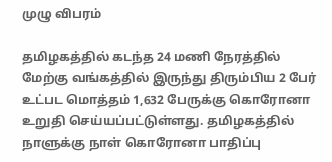முழு விபரம்

தமிழகத்தில் கடந்த 24 மணி நேரத்தில் மேற்கு வங்கத்தில் இருந்து திரும்பிய 2 பேர் உட்பட மொத்தம் 1,632 பேருக்கு கொரோனா உறுதி செய்யப்பட்டுள்ளது. தமிழகத்தில் நாளுக்கு நாள் கொரோனா பாதிப்பு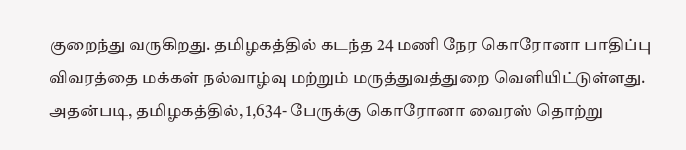குறைந்து வருகிறது. தமிழகத்தில் கடந்த 24 மணி நேர கொரோனா பாதிப்பு விவரத்தை மக்கள் நல்வாழ்வு மற்றும் மருத்துவத்துறை வெளியிட்டுள்ளது. அதன்படி, தமிழகத்தில், 1,634- பேருக்கு கொரோனா வைரஸ் தொற்று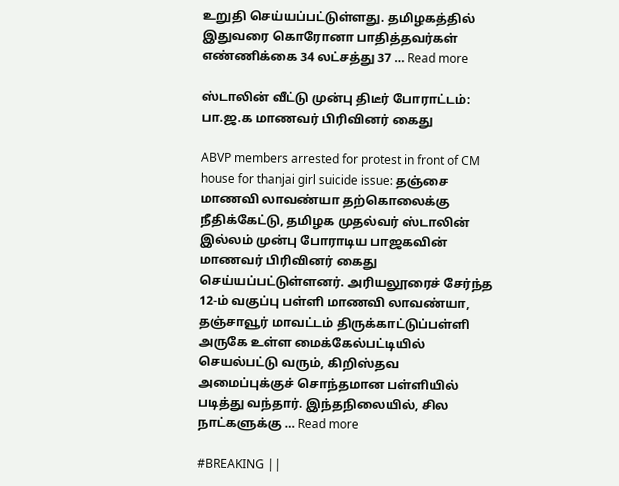உறுதி செய்யப்பட்டுள்ளது. தமிழகத்தில் இதுவரை கொரோனா பாதித்தவர்கள் எண்ணிக்கை 34 லட்சத்து 37 … Read more

ஸ்டாலின் வீட்டு முன்பு திடீர் போராட்டம்: பா.ஜ.க மாணவர் பிரிவினர் கைது

ABVP members arrested for protest in front of CM house for thanjai girl suicide issue: தஞ்சை மாணவி லாவண்யா தற்கொலைக்கு நீதிக்கேட்டு, தமிழக முதல்வர் ஸ்டாலின் இல்லம் முன்பு போராடிய பாஜகவின் மாணவர் பிரிவினர் கைது செய்யப்பட்டுள்ளனர். அரியலூரைச் சேர்ந்த 12-ம் வகுப்பு பள்ளி மாணவி லாவண்யா, தஞ்சாவூர் மாவட்டம் திருக்காட்டுப்பள்ளி அருகே உள்ள மைக்கேல்பட்டியில் செயல்பட்டு வரும், கிறிஸ்தவ அமைப்புக்குச் சொந்தமான பள்ளியில் படித்து வந்தார். இந்தநிலையில், சில நாட்களுக்கு … Read more

#BREAKING ||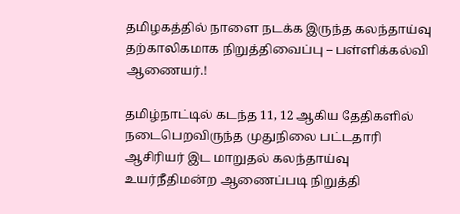தமிழகத்தில் நாளை நடக்க இருந்த கலந்தாய்வு தற்காலிகமாக நிறுத்திவைப்பு – பள்ளிக்கல்வி ஆணையர்.!

தமிழ்நாட்டில் கடந்த 11, 12 ஆகிய தேதிகளில் நடைபெறவிருந்த முதுநிலை பட்டதாரி ஆசிரியர் இட மாறுதல் கலந்தாய்வு உயர்நீதிமன்ற ஆணைப்படி நிறுத்தி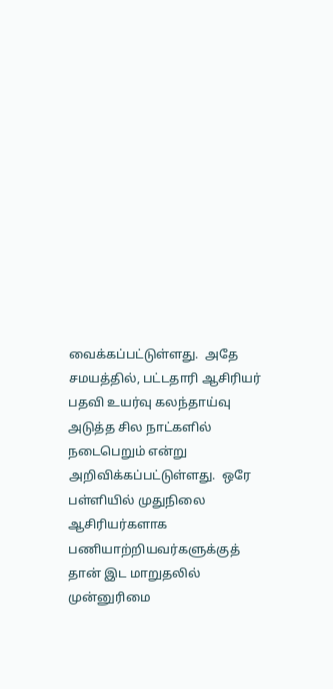வைக்கப்பட்டுள்ளது.  அதே சமயத்தில், பட்டதாரி ஆசிரியர் பதவி உயர்வு கலந்தாய்வு அடுத்த சில நாட்களில் நடைபெறும் என்று அறிவிக்கப்பட்டுள்ளது.  ஒரே பள்ளியில் முதுநிலை ஆசிரியர்களாக பணியாற்றியவர்களுக்குத் தான் இட மாறுதலில் முன்னுரிமை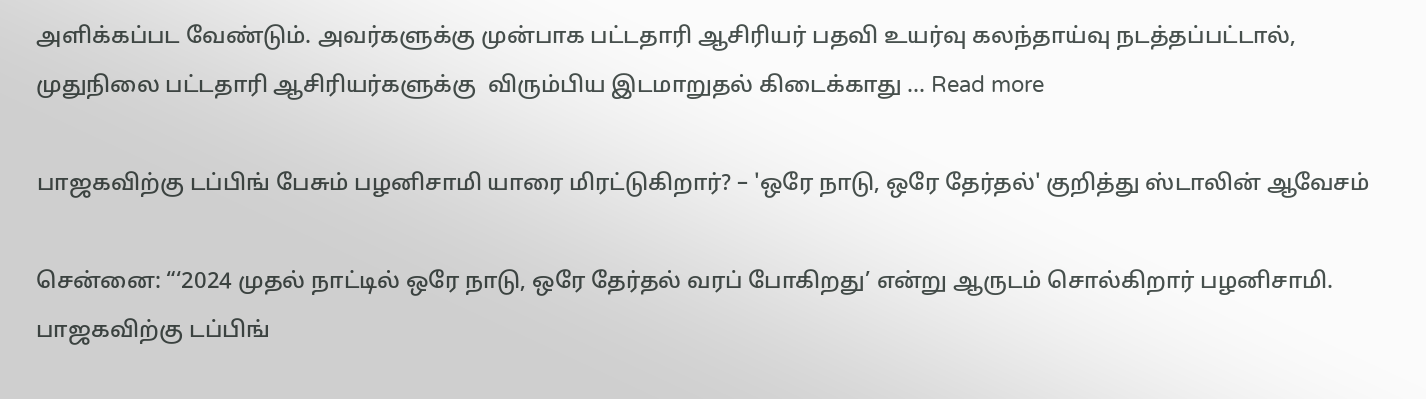அளிக்கப்பட வேண்டும். அவர்களுக்கு முன்பாக பட்டதாரி ஆசிரியர் பதவி உயர்வு கலந்தாய்வு நடத்தப்பட்டால்,  முதுநிலை பட்டதாரி ஆசிரியர்களுக்கு  விரும்பிய இடமாறுதல் கிடைக்காது … Read more

பாஜகவிற்கு டப்பிங் பேசும் பழனிசாமி யாரை மிரட்டுகிறார்? – 'ஒரே நாடு, ஒரே தேர்தல்' குறித்து ஸ்டாலின் ஆவேசம்

சென்னை: “‘2024 முதல் நாட்டில் ஒரே நாடு, ஒரே தேர்தல் வரப் போகிறது’ என்று ஆருடம் சொல்கிறார் பழனிசாமி. பாஜகவிற்கு டப்பிங்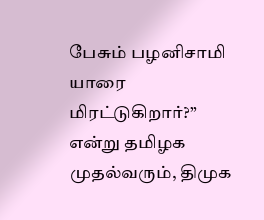பேசும் பழனிசாமி யாரை மிரட்டுகிறார்?” என்று தமிழக முதல்வரும், திமுக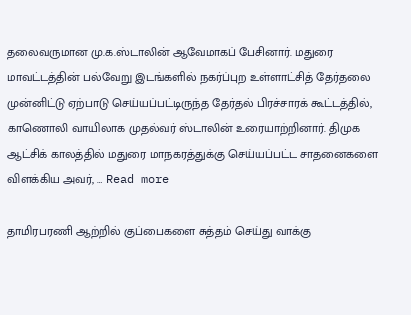தலைவருமான மு.க.ஸ்டாலின் ஆவேமாகப் பேசினார். மதுரை மாவட்டத்தின் பல்வேறு இடங்களில் நகர்ப்புற உள்ளாட்சித் தேர்தலை முன்னிட்டு ஏற்பாடு செய்யப்பட்டிருந்த தேர்தல் பிரச்சாரக் கூட்டத்தில், காணொலி வாயிலாக முதல்வர் ஸ்டாலின் உரையாற்றினார். திமுக ஆட்சிக் காலத்தில் மதுரை மாநகரத்துக்கு செய்யப்பட்ட சாதனைகளை விளக்கிய அவர், … Read more

தாமிரபரணி ஆற்றில் குப்பைகளை சுத்தம் செய்து வாக்கு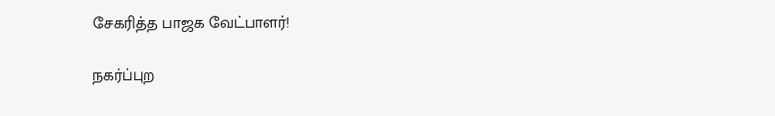சேகரித்த பாஜக வேட்பாளர்!

நகர்ப்புற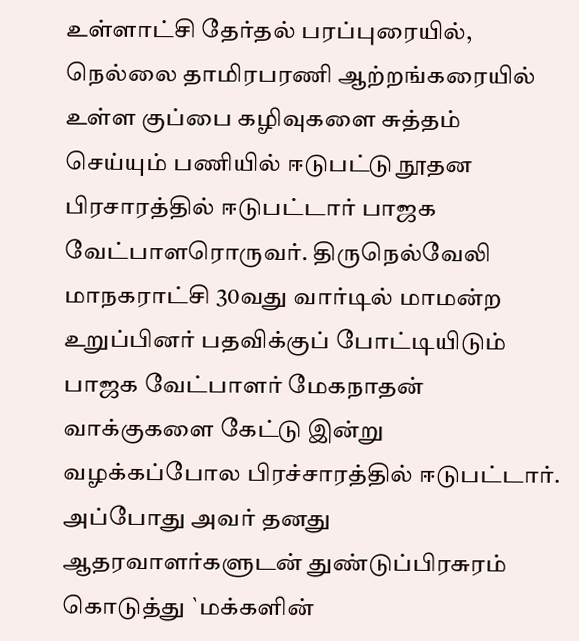உள்ளாட்சி தேர்தல் பரப்புரையில், நெல்லை தாமிரபரணி ஆற்றங்கரையில் உள்ள குப்பை கழிவுகளை சுத்தம் செய்யும் பணியில் ஈடுபட்டு நூதன பிரசாரத்தில் ஈடுபட்டார் பாஜக வேட்பாளரொருவர். திருநெல்வேலி மாநகராட்சி 30வது வார்டில் மாமன்ற உறுப்பினர் பதவிக்குப் போட்டியிடும் பாஜக வேட்பாளர் மேகநாதன் வாக்குகளை கேட்டு இன்று வழக்கப்போல பிரச்சாரத்தில் ஈடுபட்டார். அப்போது அவர் தனது ஆதரவாளர்களுடன் துண்டுப்பிரசுரம் கொடுத்து `மக்களின்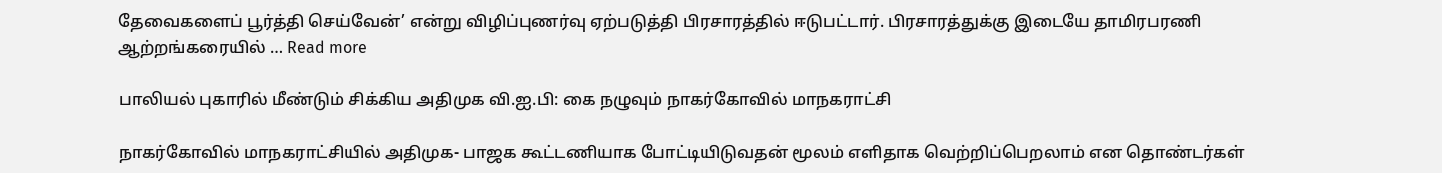தேவைகளைப் பூர்த்தி செய்வேன்’ என்று விழிப்புணர்வு ஏற்படுத்தி பிரசாரத்தில் ஈடுபட்டார். பிரசாரத்துக்கு இடையே தாமிரபரணி ஆற்றங்கரையில் … Read more

பாலியல் புகாரில் மீண்டும் சிக்கிய அதிமுக வி.ஐ.பி: கை நழுவும் நாகர்கோவில் மாநகராட்சி

நாகர்கோவில் மாநகராட்சியில் அதிமுக- பாஜக கூட்டணியாக போட்டியிடுவதன் மூலம் எளிதாக வெற்றிப்பெறலாம் என தொண்டர்கள்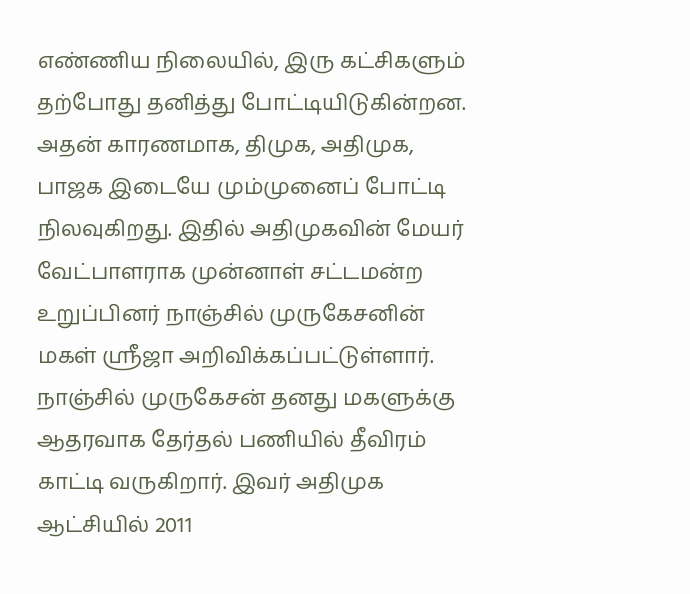எண்ணிய நிலையில், இரு கட்சிகளும் தற்போது தனித்து போட்டியிடுகின்றன. அதன் காரணமாக, திமுக, அதிமுக, பாஜக இடையே மும்முனைப் போட்டி நிலவுகிறது. இதில் அதிமுகவின் மேயர் வேட்பாளராக முன்னாள் சட்டமன்ற உறுப்பினர் நாஞ்சில் முருகேசனின் மகள் ஸ்ரீஜா அறிவிக்கப்பட்டுள்ளார். நாஞ்சில் முருகேசன் தனது மகளுக்கு ஆதரவாக தேர்தல் பணியில் தீவிரம் காட்டி வருகிறார். இவர் அதிமுக ஆட்சியில் 2011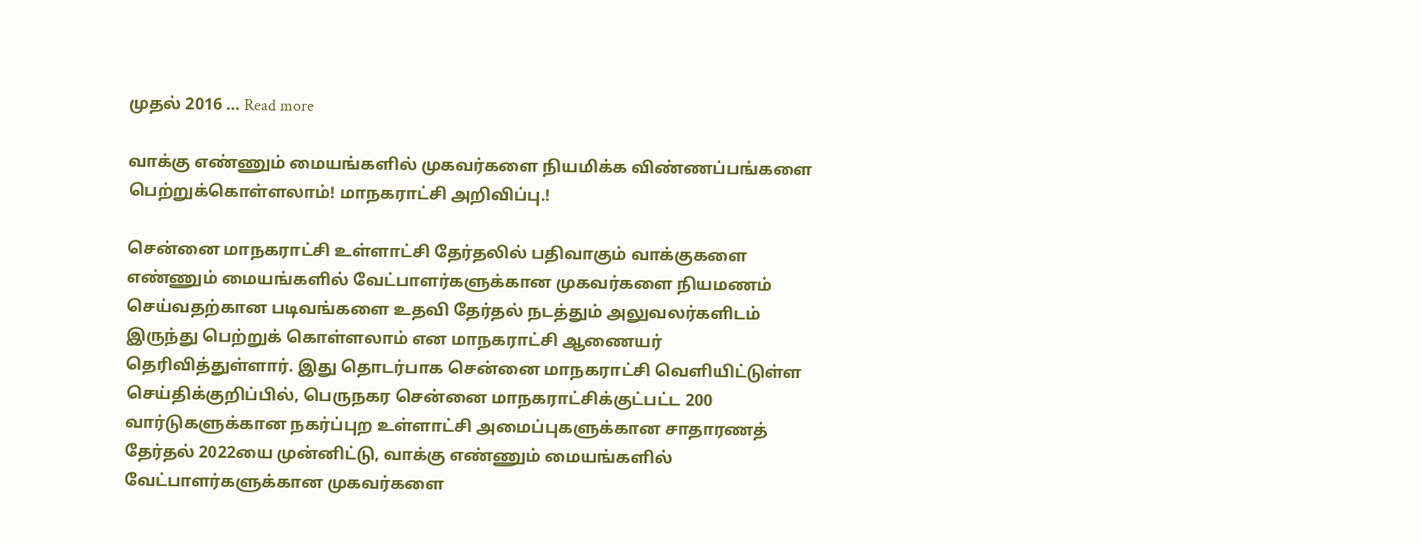முதல் 2016 … Read more

வாக்கு எண்ணும் மையங்களில் முகவர்களை நியமிக்க விண்ணப்பங்களை பெற்றுக்கொள்ளலாம்! மாநகராட்சி அறிவிப்பு.!

சென்னை மாநகராட்சி உள்ளாட்சி தேர்தலில் பதிவாகும் வாக்குகளை எண்ணும் மையங்களில் வேட்பாளர்களுக்கான முகவர்களை நியமணம் செய்வதற்கான படிவங்களை உதவி தேர்தல் நடத்தும் அலுவலர்களிடம் இருந்து பெற்றுக் கொள்ளலாம் என மாநகராட்சி ஆணையர் தெரிவித்துள்ளார். இது தொடர்பாக சென்னை மாநகராட்சி வெளியிட்டுள்ள செய்திக்குறிப்பில், பெருநகர சென்னை மாநகராட்சிக்குட்பட்ட 200 வார்டுகளுக்கான நகர்ப்புற உள்ளாட்சி அமைப்புகளுக்கான சாதாரணத் தேர்தல் 2022யை முன்னிட்டு, வாக்கு எண்ணும் மையங்களில் வேட்பாளர்களுக்கான முகவர்களை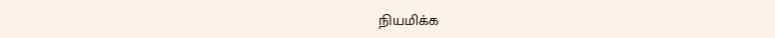நியமிக்க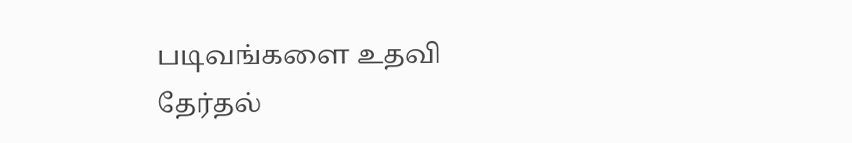படிவங்களை உதவி தேர்தல்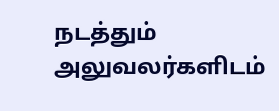நடத்தும் அலுவலர்களிடம்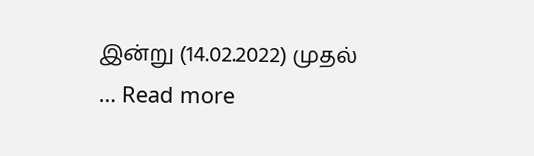இன்று (14.02.2022) முதல் … Read more